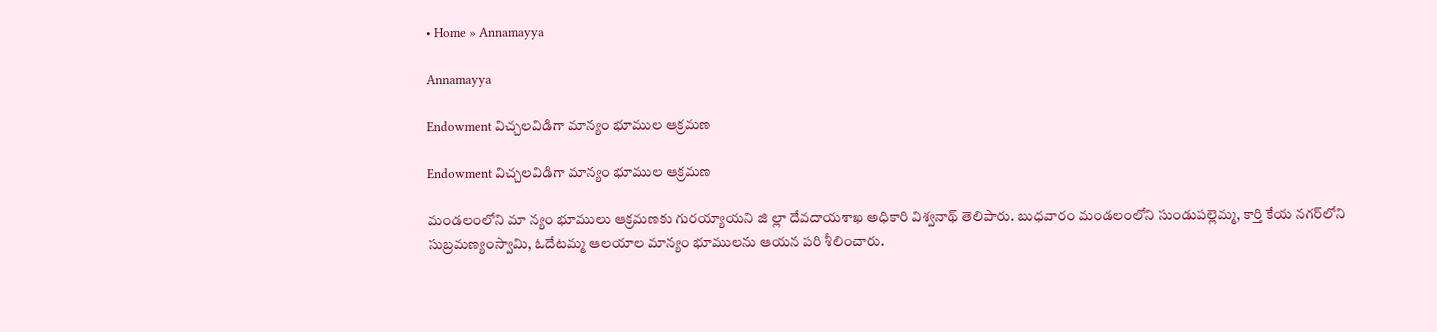• Home » Annamayya

Annamayya

Endowment విచ్చలవిడిగా మాన్యం భూముల ఆక్రమణ

Endowment విచ్చలవిడిగా మాన్యం భూముల ఆక్రమణ

మండలంలోని మా న్యం భూములు ఆక్రమణకు గురయ్యాయని జి ల్లా దేవదాయశాఖ అధికారి విశ్వనాథ్‌ తెలిపారు. బుధవారం మండలంలోని సుండుపల్లెమ్మ, కార్తి కేయ నగర్‌లోని సుబ్రమణ్యంస్వామి, ఓదేటమ్మ ఆలయాల మాన్యం భూములను ఆయన పరి శీలించారు.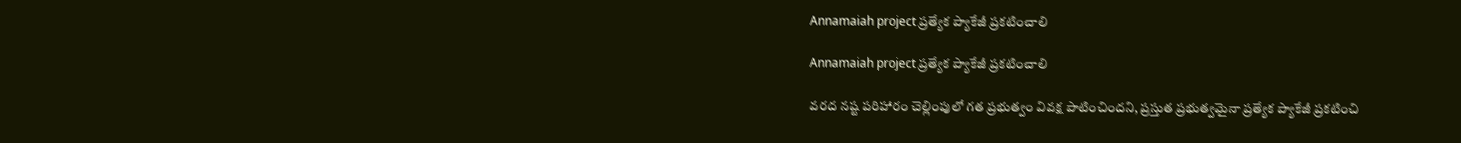Annamaiah project ప్రత్యేక ప్యాకేజీ ప్రకటించాలి

Annamaiah project ప్రత్యేక ప్యాకేజీ ప్రకటించాలి

వరద నష్ట పరిహారం చెల్లింపులో గత ప్రభుత్వం వివక్ష పాటించిందని, ప్రస్తుత ప్రభుత్వమైనా ప్రత్యేక ప్యాకేజీ ప్రకటించి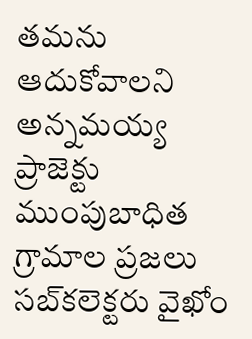తమను ఆదుకోవాలని అన్నమయ్య ప్రాజెక్టు ముంపుబాధిత గ్రామాల ప్రజలు సబ్‌కలెక్టరు వైఖోం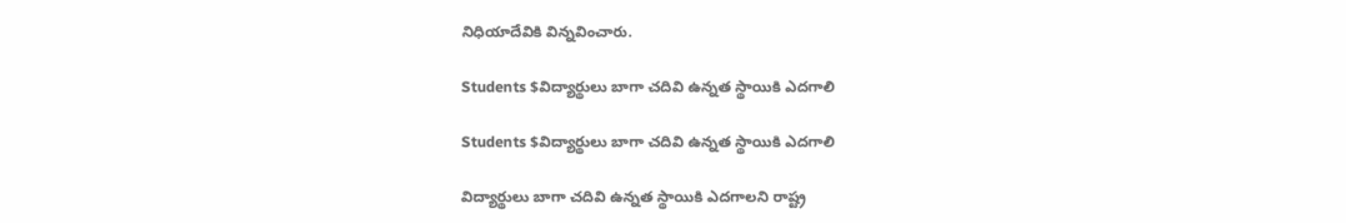నిధియాదేవికి విన్నవించారు.

Students $విద్యార్థులు బాగా చదివి ఉన్నత స్థాయికి ఎదగాలి

Students $విద్యార్థులు బాగా చదివి ఉన్నత స్థాయికి ఎదగాలి

విద్యార్థులు బాగా చదివి ఉన్నత స్థాయికి ఎదగాలని రాష్ట్ర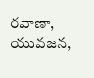రవాణా, యువజన,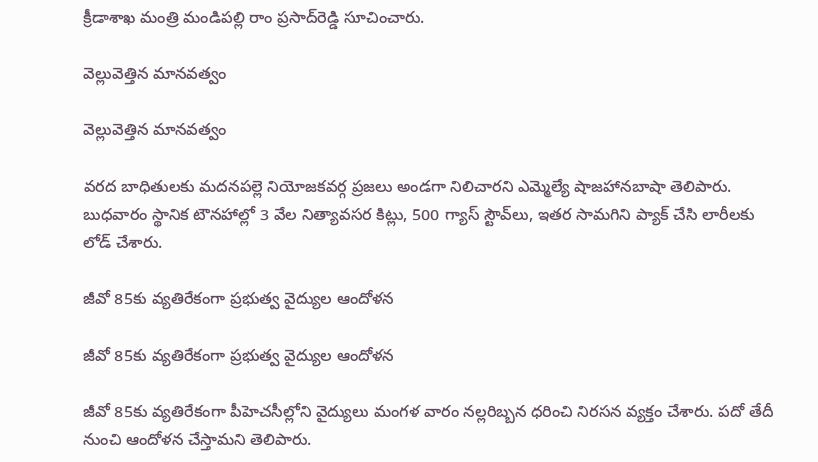క్రీడాశాఖ మంత్రి మండిపల్లి రాం ప్రసాద్‌రెడ్డి సూచించారు.

వెల్లువెత్తిన మానవత్వం

వెల్లువెత్తిన మానవత్వం

వరద బాధితులకు మదనపల్లె నియోజకవర్గ ప్రజలు అండగా నిలిచారని ఎమ్మెల్యే షాజహానబాషా తెలిపారు. బుధవారం స్థానిక టౌనహాల్లో 3 వేల నిత్యావసర కిట్లు, 500 గ్యాస్‌ స్టౌవ్‌లు, ఇతర సామగిని ప్యాక్‌ చేసి లారీలకు లోడ్‌ చేశారు.

జీవో 85కు వ్యతిరేకంగా ప్రభుత్వ వైద్యుల ఆందోళన

జీవో 85కు వ్యతిరేకంగా ప్రభుత్వ వైద్యుల ఆందోళన

జీవో 85కు వ్యతిరేకంగా పీహెచసీల్లోని వైద్యులు మంగళ వారం నల్లరిబ్బన ధరించి నిరసన వ్యక్తం చేశారు. పదో తేదీ నుంచి ఆందోళన చేస్తామని తెలిపారు.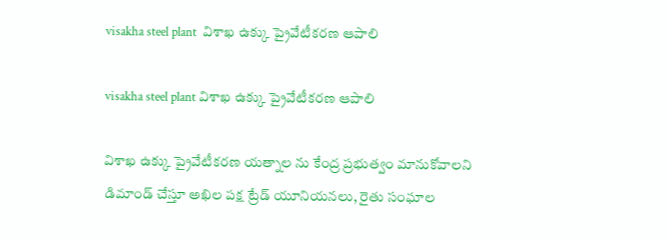visakha steel plant  విశాఖ ఉక్కు ప్రైవేటీకరణ ఆపాలి

visakha steel plant విశాఖ ఉక్కు ప్రైవేటీకరణ ఆపాలి

విశాఖ ఉక్కు ప్రైవేటీకరణ యత్నాల ను కేంద్ర ప్రభుత్వం మానుకోవాలని డిమాండ్‌ చేస్తూ అఖిల పక్ష ట్రేడ్‌ యూనియనలు, రైతు సంఘాల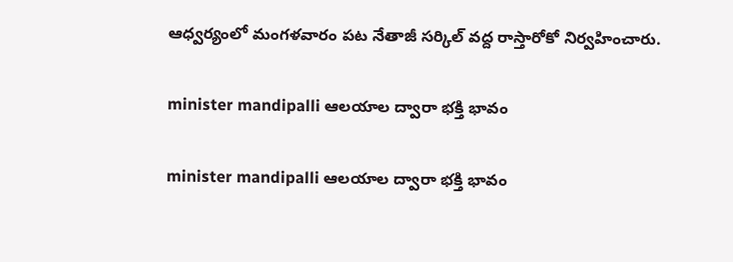ఆధ్వర్యంలో మంగళవారం పట నేతాజీ సర్కిల్‌ వద్ద రాస్తారోకో నిర్వహించారు.

minister mandipalli ఆలయాల ద్వారా భక్తి భావం

minister mandipalli ఆలయాల ద్వారా భక్తి భావం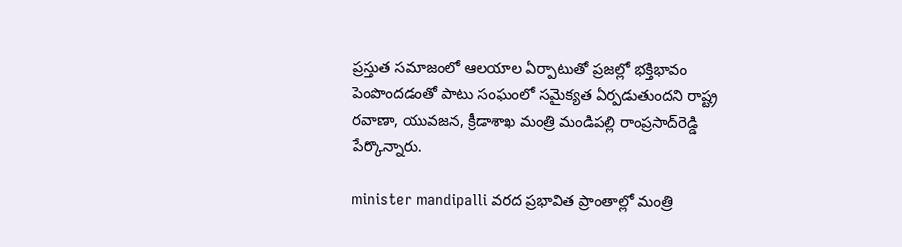ప్రస్తుత సమాజంలో ఆలయాల ఏర్పాటుతో ప్రజల్లో భక్తిభావం పెంపొందడంతో పాటు సంఘంలో సమైక్యత ఏర్పడుతుందని రాష్ట్ర రవాణా, యువజన, క్రీడాశాఖ మంత్రి మండిపల్లి రాంప్రసాద్‌రెడ్డి పేర్కొన్నారు.

minister mandipalli వరద ప్రభావిత ప్రాంతాల్లో మంత్రి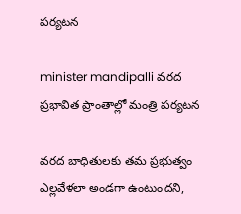పర్యటన

minister mandipalli వరద ప్రభావిత ప్రాంతాల్లో మంత్రి పర్యటన

వరద బాధితులకు తమ ప్రభుత్వం ఎల్లవేళలా అండగా ఉంటుందని,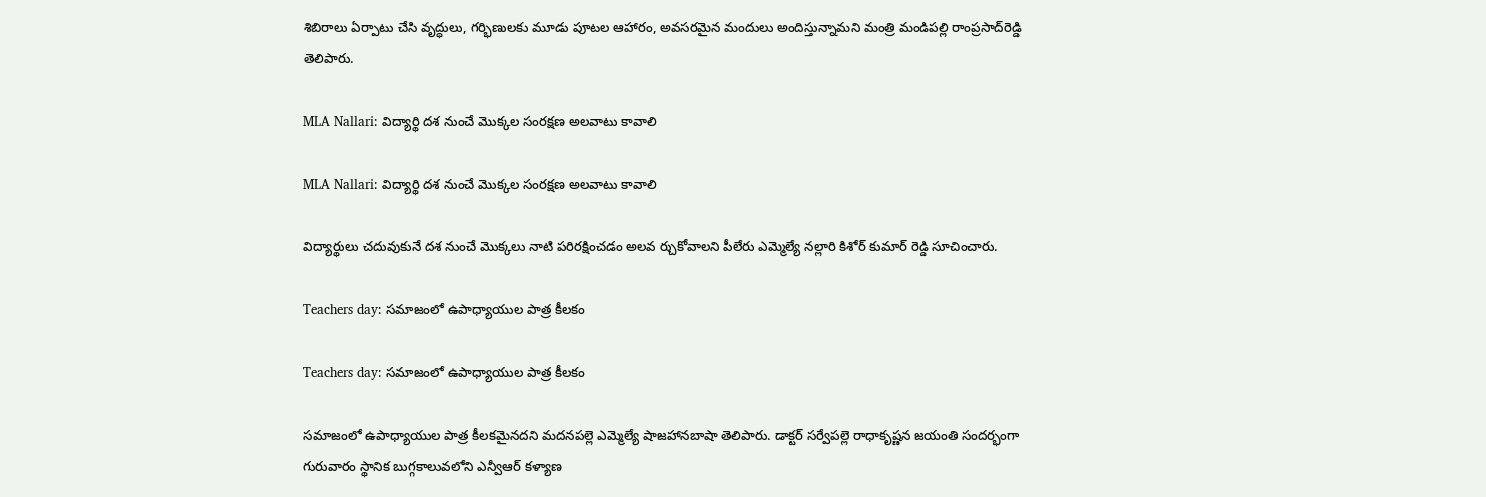శిబిరాలు ఏర్పాటు చేసి వృద్ధులు, గర్భిణులకు మూడు పూటల ఆహారం, అవసరమైన మందులు అందిస్తున్నామని మంత్రి మండిపల్లి రాంప్రసాద్‌రెడ్డి తెలిపారు.

MLA Nallari: విద్యార్థి దశ నుంచే మొక్కల సంరక్షణ అలవాటు కావాలి

MLA Nallari: విద్యార్థి దశ నుంచే మొక్కల సంరక్షణ అలవాటు కావాలి

విద్యార్థులు చదువుకునే దశ నుంచే మొక్కలు నాటి పరిరక్షించడం అలవ ర్చుకోవాలని పీలేరు ఎమ్మెల్యే నల్లారి కిశోర్‌ కుమార్‌ రెడ్డి సూచించారు.

Teachers day: సమాజంలో ఉపాధ్యాయుల పాత్ర కీలకం

Teachers day: సమాజంలో ఉపాధ్యాయుల పాత్ర కీలకం

సమాజంలో ఉపాధ్యాయుల పాత్ర కీలకమైనదని మదనపల్లె ఎమ్మెల్యే షాజహానబాషా తెలిపారు. డాక్టర్‌ సర్వేపల్లె రాధాకృష్ణన జయంతి సందర్భంగా గురువారం స్థానిక బుగ్గకాలువలోని ఎన్వీఆర్‌ కళ్యాణ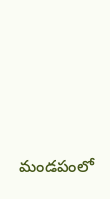మండపంలో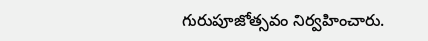గురుపూజోత్సవం నిర్వహించారు.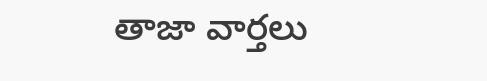తాజా వార్తలు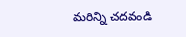మరిన్ని చదవండి